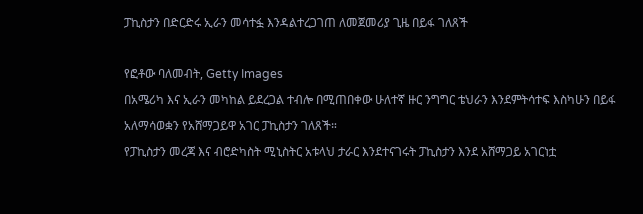ፓኪስታን በድርድሩ ኢራን መሳተፏ እንዳልተረጋገጠ ለመጀመሪያ ጊዜ በይፋ ገለጸች

የፎቶው ባለመብት, Getty Images
በአሜሪካ እና ኢራን መካከል ይደረጋል ተብሎ በሚጠበቀው ሁለተኛ ዙር ንግግር ቴህራን እንደምትሳተፍ እስካሁን በይፋ አለማሳወቋን የአሸማጋይዋ አገር ፓኪስታን ገለጸች።
የፓኪስታን መረጃ እና ብሮድካስት ሚኒስትር አቱላህ ታራር እንደተናገሩት ፓኪስታን እንደ አሸማጋይ አገርነቷ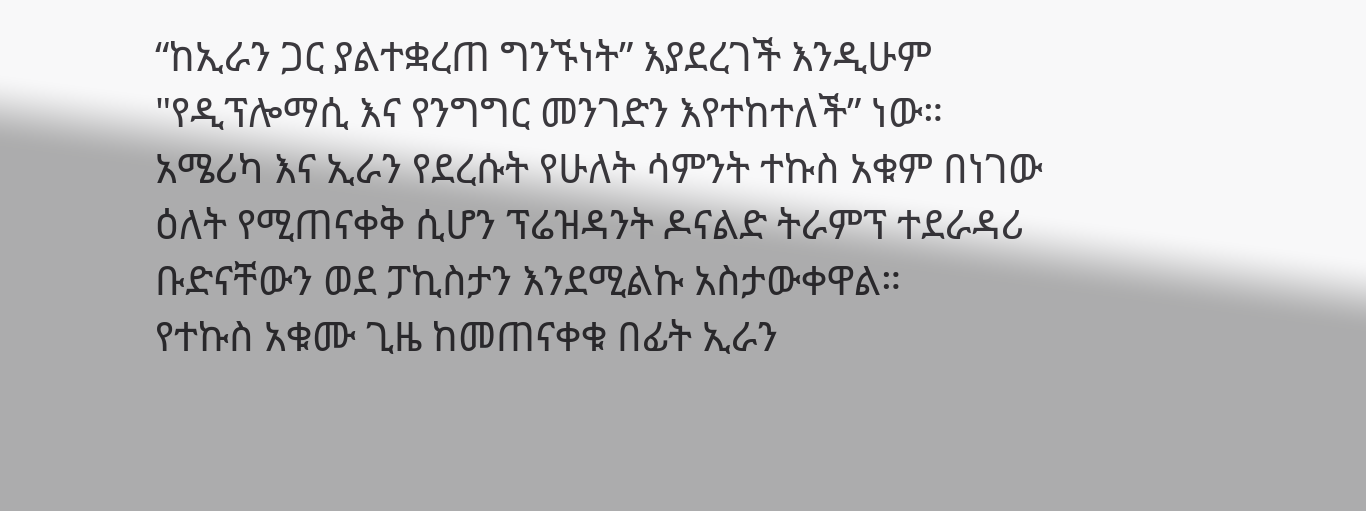“ከኢራን ጋር ያልተቋረጠ ግንኙነት” እያደረገች እንዲሁም "የዲፕሎማሲ እና የንግግር መንገድን እየተከተለች” ነው።
አሜሪካ እና ኢራን የደረሱት የሁለት ሳምንት ተኩስ አቁም በነገው ዕለት የሚጠናቀቅ ሲሆን ፕሬዝዳንት ዶናልድ ትራምፕ ተደራዳሪ ቡድናቸውን ወደ ፓኪስታን እንደሚልኩ አስታውቀዋል።
የተኩስ አቁሙ ጊዜ ከመጠናቀቁ በፊት ኢራን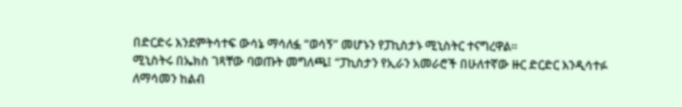በድርድሩ እንደምትሳተፍ ውሳኔ ማሳለፏ “ወሳኝ” መሆኑን የፓኪስታኑ ሚኒስትር ተናግረዋል።
ሚኒስትሩ በኤክስ ገጻቸው ባወጡት መግለጫ፤ “ፓኪስታን የኢራን አመራሮች በሁለተኛው ዙር ድርድር እንዲሳተፉ ለማሳመን ከልብ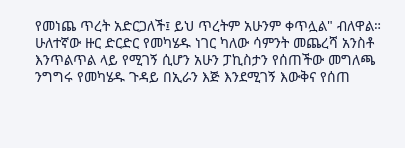የመነጨ ጥረት አድርጋለች፤ ይህ ጥረትም አሁንም ቀጥሏል" ብለዋል።
ሁለተኛው ዙር ድርድር የመካሄዱ ነገር ካለው ሳምንት መጨረሻ አንስቶ እንጥልጥል ላይ የሚገኝ ሲሆን አሁን ፓኪስታን የሰጠችው መግለጫ ንግግሩ የመካሄዱ ጉዳይ በኢራን እጅ እንደሚገኝ እውቅና የሰጠ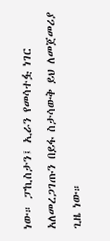ነው። ፓኪስታን፤ ኢራን የመሳተፏ ነገር አለመረጋገጡን በይፋ ስታሳውቅ ይህ ለመጀመሪያ ጊዜ ነው።